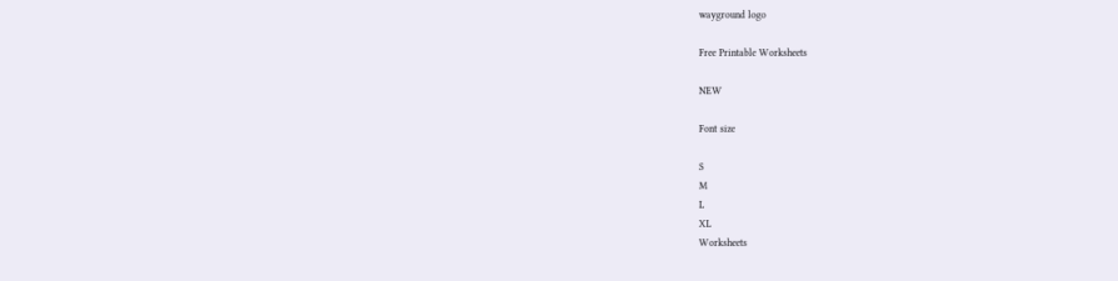wayground logo

Free Printable Worksheets

NEW

Font size

S
M
L
XL
Worksheets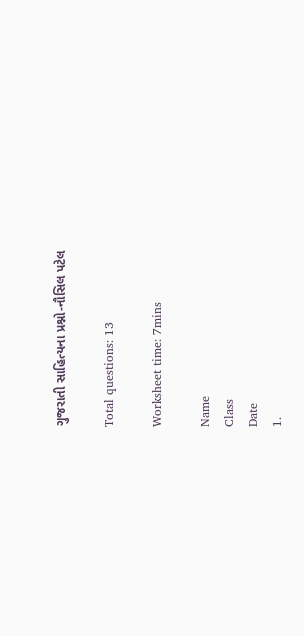ગુજરાતી સાહિત્યના પ્રશ્નો-નૌસિલ પટેલ

Total questions: 13

Worksheet time: 7mins

Name
Class
Date
1.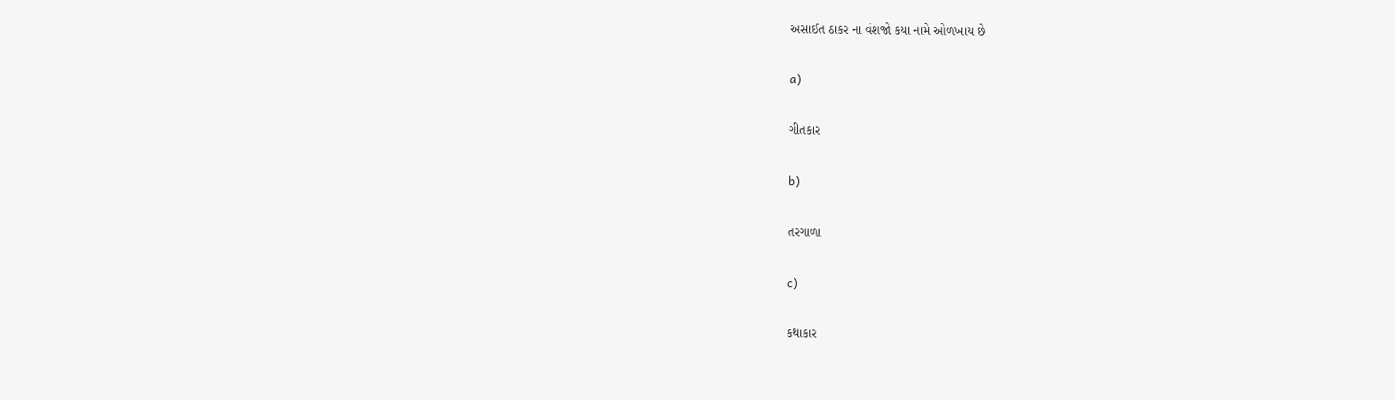અસાઈત ઠાકર ના વંશજો કયા નામે ઓળખાય છે

a)

ગીતકાર

b)

તરગાળા

c)

કથાકાર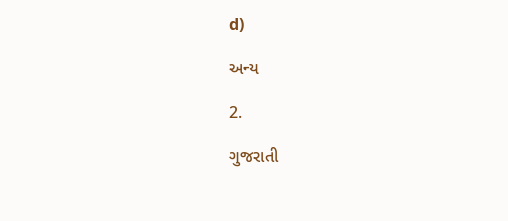d)

અન્ય

2.

ગુજરાતી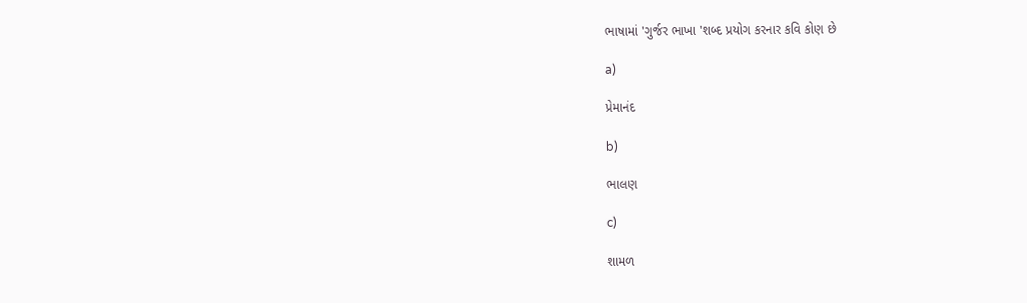ભાષામાં 'ગુર્જર ભાખા 'શબ્દ પ્રયોગ કરનાર કવિ કોણ છે

a)

પ્રેમાનંદ

b)

ભાલણ

c)

શામળ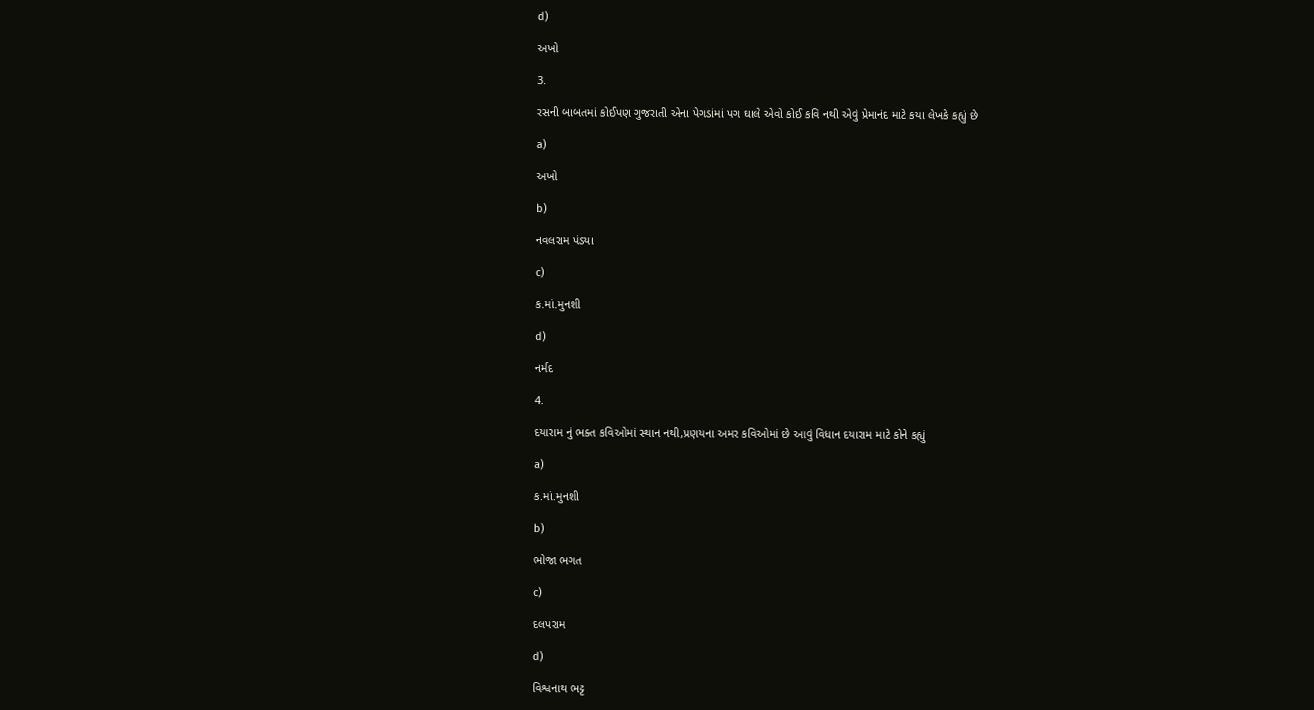d)

અખો

3.

રસની બાબતમાં કોઈપણ ગુજરાતી એના પેગડાંમાં પગ ઘાલે એવો કોઈ કવિ નથી એવું પ્રેમાનંદ માટે કયા લેખકે કહ્યું છે

a)

અખો

b)

નવલરામ પંડ્યા

c)

ક.માં.મુનશી

d)

નર્મદ

4.

દયારામ નું ભક્ત કવિઓમાં સ્થાન નથી,પ્રણયના અમર કવિઓમાં છે આવું વિધાન દયારામ માટે કોને કહ્યું

a)

ક.માં.મુનશી

b)

ભોજા ભગત

c)

દલપરામ

d)

વિશ્વનાથ ભટ્ટ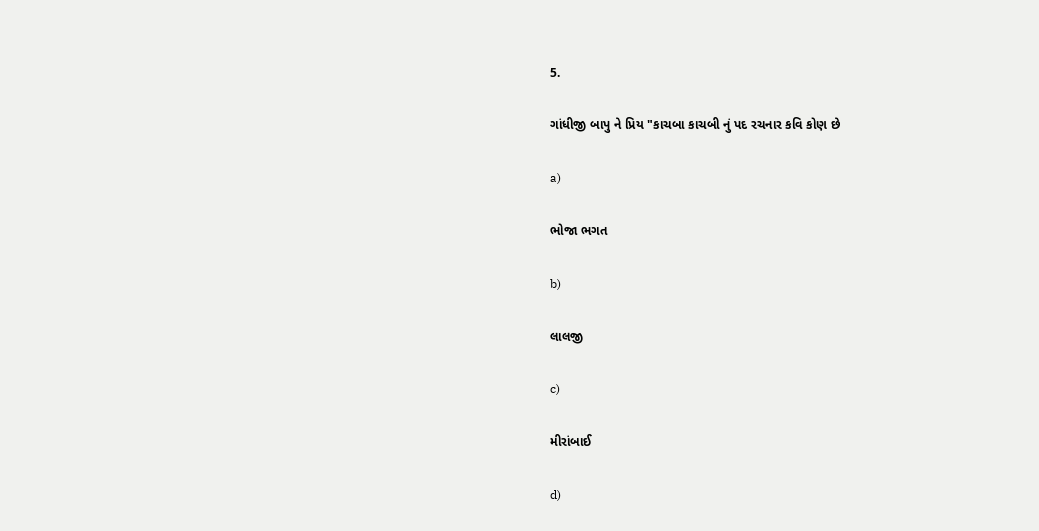5.

ગાંધીજી બાપુ ને પ્રિય "કાચબા કાચબી નું પદ રચનાર કવિ કોણ છે

a)

ભોજા ભગત

b)

લાલજી

c)

મીરાંબાઈ

d)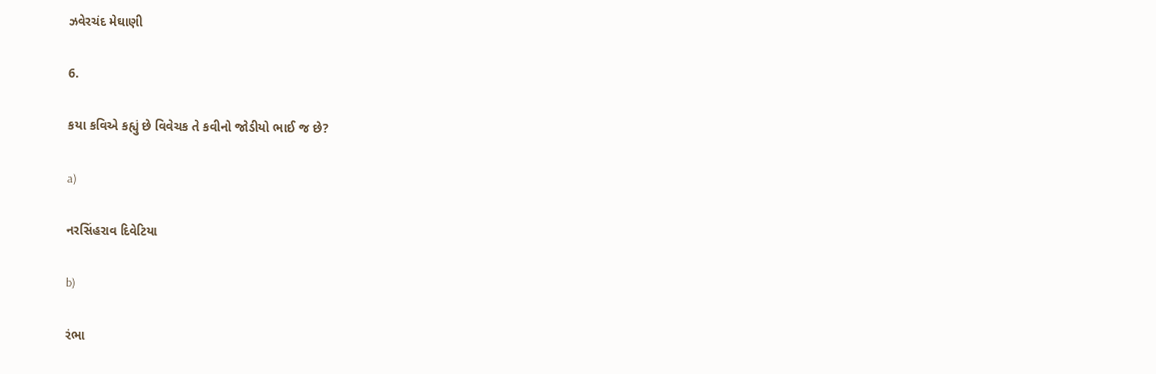ઝવેરચંદ મેઘાણી

6.

કયા કવિએ કહ્યું છે વિવેચક તે કવીનો જોડીયો ભાઈ જ છે?

a)

નરસિંહરાવ દિવેટિયા

b)

રંભા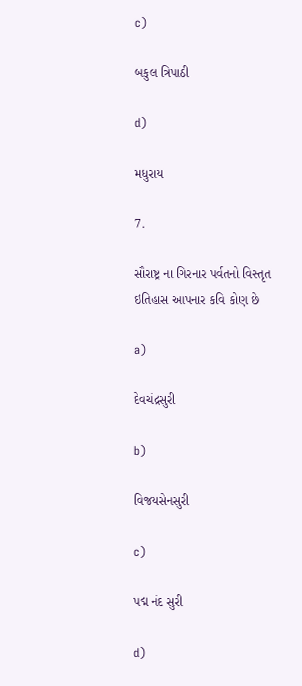c)

બકુલ ત્રિપાઠી

d)

મધુરાય

7.

સૌરાષ્ટ્ર ના ગિરનાર પર્વતનો વિસ્તૃત ઇતિહાસ આપનાર કવિ કોણ છે

a)

દેવચંદ્રસુરી

b)

વિજયસેનસુરી

c)

પદ્મ નંદ સુરી

d)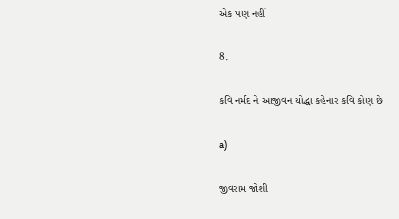એક પણ નહીં

8.

કવિ નર્મદ ને આજીવન યોદ્ધા કહેનાર કવિ કોણ છે

a)

જીવરામ જોશી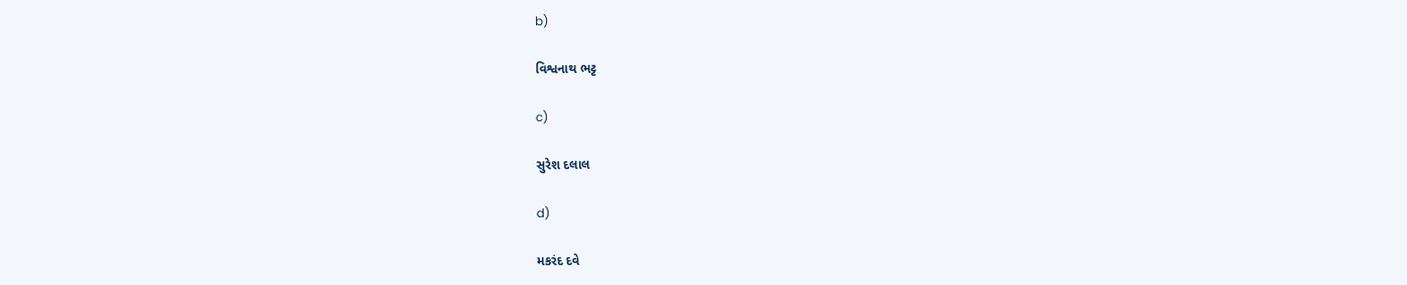b)

વિશ્વનાથ ભટ્ટ

c)

સુરેશ દલાલ

d)

મકરંદ દવે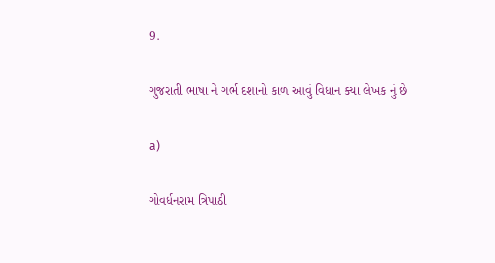9.

ગુજરાતી ભાષા ને ગર્ભ દશાનો કાળ આવું વિધાન ક્યા લેખક નું છે

a)

ગોવર્ધનરામ ત્રિપાઠી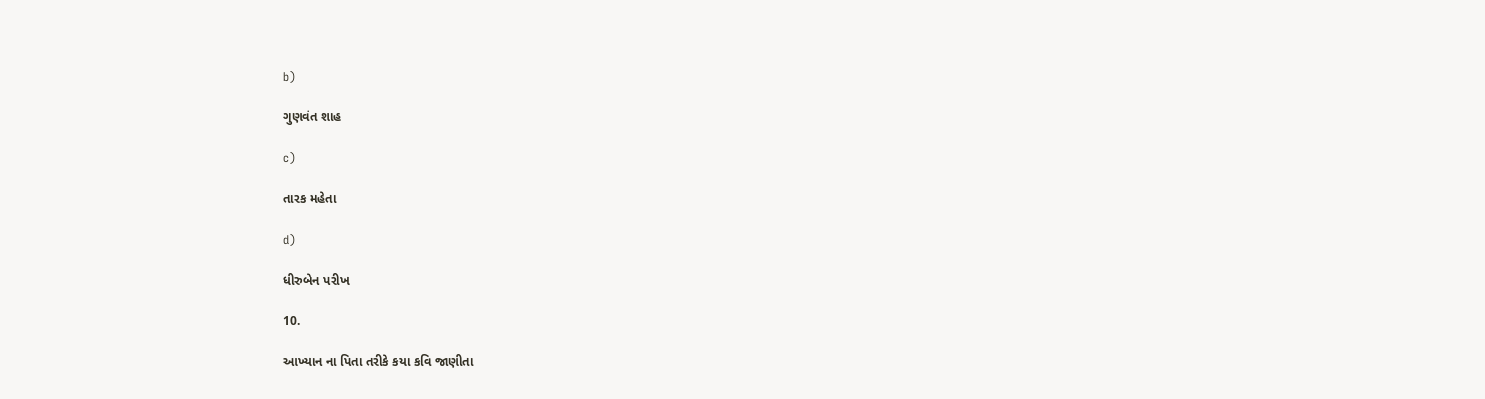b)

ગુણવંત શાહ

c)

તારક મહેતા

d)

ધીરુબેન પરીખ

10.

આખ્યાન ના પિતા તરીકે કયા કવિ જાણીતા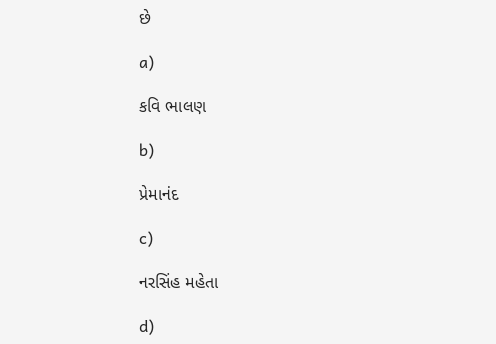છે

a)

કવિ ભાલણ

b)

પ્રેમાનંદ

c)

નરસિંહ મહેતા

d)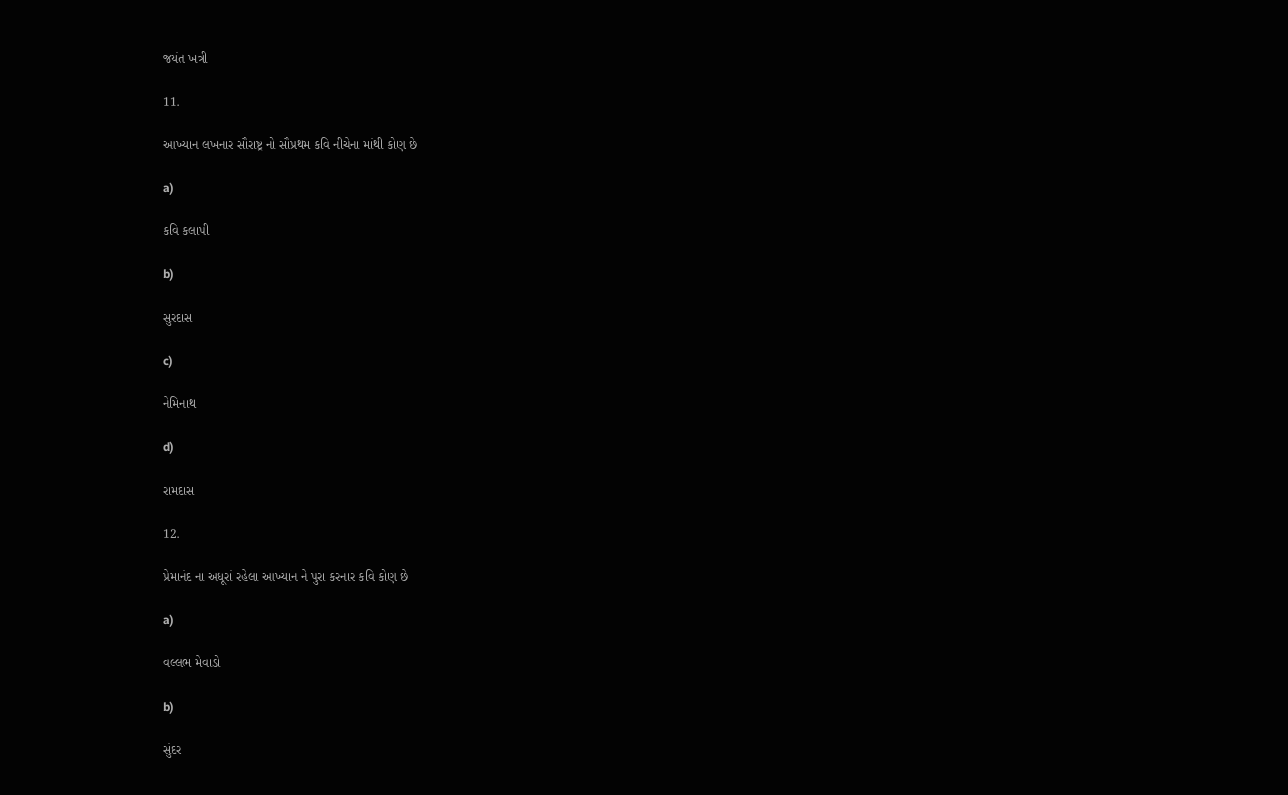જયંત ખત્રી

11.

આખ્યાન લખનાર સૌરાષ્ટ્ર નો સૌપ્રથમ કવિ નીચેના માંથી કોણ છે

a)

કવિ કલાપી

b)

સુરદાસ

c)

નેમિનાથ

d)

રામદાસ

12.

પ્રેમાનંદ ના અધૂરાં રહેલા આખ્યાન ને પુરા કરનાર કવિ કોણ છે

a)

વલ્લભ મેવાડો

b)

સુંદર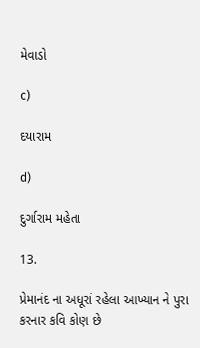મેવાડો

c)

દયારામ

d)

દુર્ગારામ મહેતા

13.

પ્રેમાનંદ ના અધૂરાં રહેલા આખ્યાન ને પુરા કરનાર કવિ કોણ છે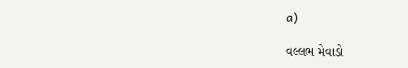a)

વલ્લભ મેવાડો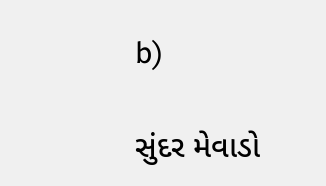b)

સુંદર મેવાડો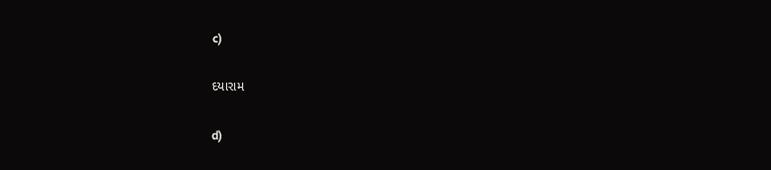c)

દયારામ

d)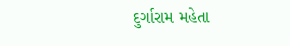દુર્ગારામ મહેતા